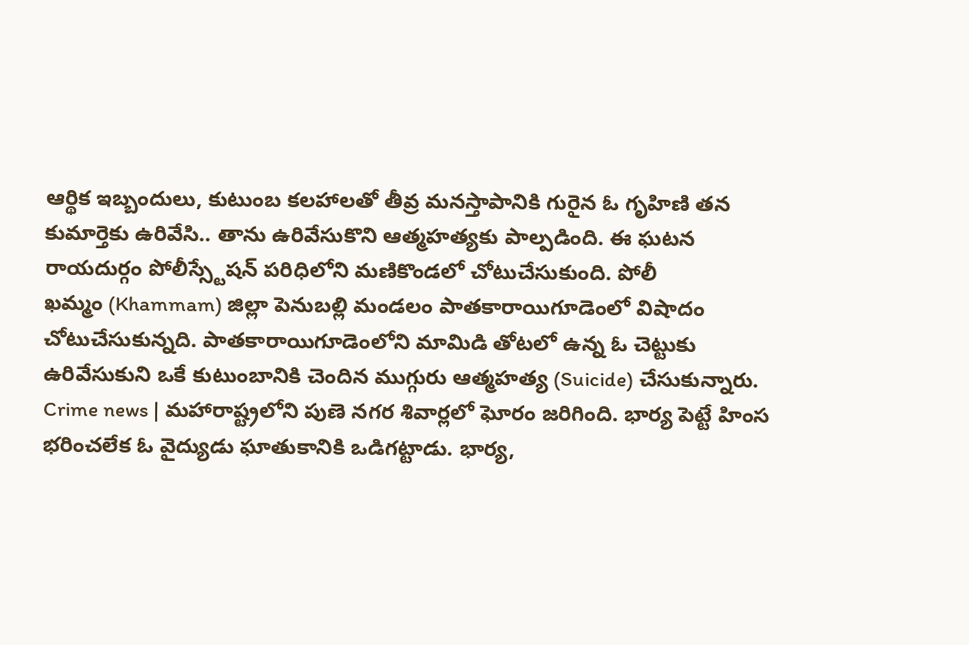ఆర్థిక ఇబ్బందులు, కుటుంబ కలహాలతో తీవ్ర మనస్తాపానికి గురైన ఓ గృహిణి తన కుమార్తెకు ఉరివేసి.. తాను ఉరివేసుకొని ఆత్మహత్యకు పాల్పడింది. ఈ ఘటన రాయదుర్గం పోలీస్స్టేషన్ పరిధిలోని మణికొండలో చోటుచేసుకుంది. పోలీ
ఖమ్మం (Khammam) జిల్లా పెనుబల్లి మండలం పాతకారాయిగూడెంలో విషాదం చోటుచేసుకున్నది. పాతకారాయిగూడెంలోని మామిడి తోటలో ఉన్న ఓ చెట్టుకు ఉరివేసుకుని ఒకే కుటుంబానికి చెందిన ముగ్గురు ఆత్మహత్య (Suicide) చేసుకున్నారు.
Crime news | మహారాష్ట్రలోని పుణె నగర శివార్లలో ఘోరం జరిగింది. భార్య పెట్టే హింస భరించలేక ఓ వైద్యుడు ఘాతుకానికి ఒడిగట్టాడు. భార్య,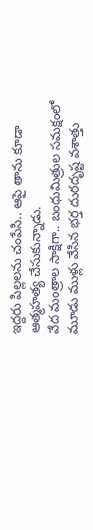ఇద్దరు పిల్లలను చంపేసి.. ఆపై తాను కూడా ఆత్మహత్య చేసుకున్నాడు.
వేద మంత్రాల సాక్షిగా.. బంధుమిత్రుల సమక్షంలో మూడు ముళ్లు వేసిన భర్త దురదృష్ట వశాత్తు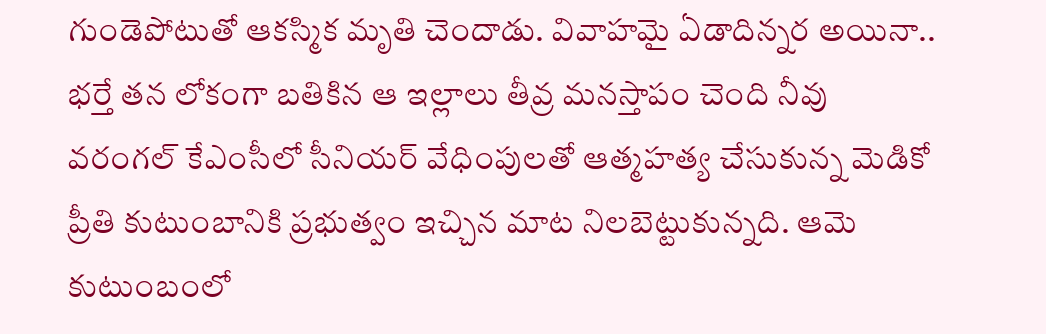గుండెపోటుతో ఆకస్మిక మృతి చెందాడు. వివాహమై ఏడాదిన్నర అయినా.. భర్తే తన లోకంగా బతికిన ఆ ఇల్లాలు తీవ్ర మనస్తాపం చెంది నీవు
వరంగల్ కేఎంసీలో సీనియర్ వేధింపులతో ఆత్మహత్య చేసుకున్న మెడికో ప్రీతి కుటుంబానికి ప్రభుత్వం ఇచ్చిన మాట నిలబెట్టుకున్నది. ఆమె కుటుంబంలో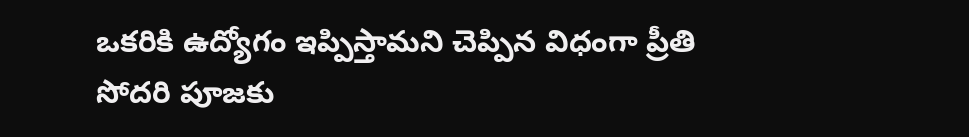ఒకరికి ఉద్యోగం ఇప్పిస్తామని చెప్పిన విధంగా ప్రీతి సోదరి పూజకు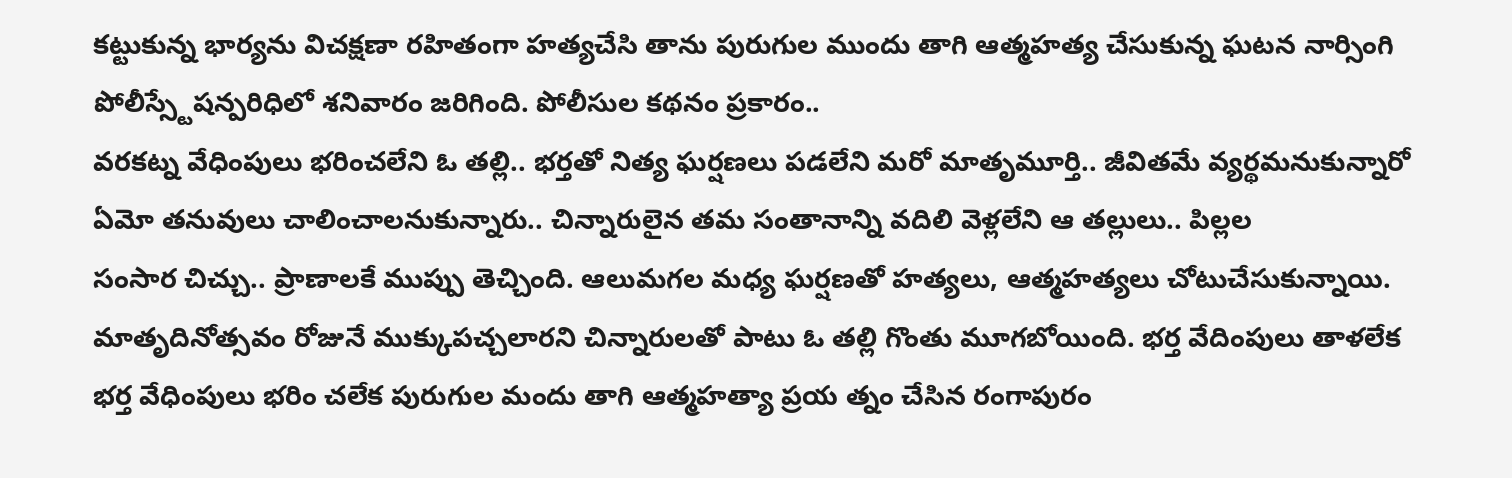కట్టుకున్న భార్యను విచక్షణా రహితంగా హత్యచేసి తాను పురుగుల ముందు తాగి ఆత్మహత్య చేసుకున్న ఘటన నార్సింగి పోలీస్స్టేషన్పరిధిలో శనివారం జరిగింది. పోలీసుల కథనం ప్రకారం..
వరకట్న వేధింపులు భరించలేని ఓ తల్లి.. భర్తతో నిత్య ఘర్షణలు పడలేని మరో మాతృమూర్తి.. జీవితమే వ్యర్థమనుకున్నారో ఏమో తనువులు చాలించాలనుకున్నారు.. చిన్నారులైన తమ సంతానాన్ని వదిలి వెళ్లలేని ఆ తల్లులు.. పిల్లల
సంసార చిచ్చు.. ప్రాణాలకే ముప్పు తెచ్చింది. ఆలుమగల మధ్య ఘర్షణతో హత్యలు, ఆత్మహత్యలు చోటుచేసుకున్నాయి. మాతృదినోత్సవం రోజునే ముక్కుపచ్చలారని చిన్నారులతో పాటు ఓ తల్లి గొంతు మూగబోయింది. భర్త వేదింపులు తాళలేక
భర్త వేధింపులు భరిం చలేక పురుగుల మందు తాగి ఆత్మహత్యా ప్రయ త్నం చేసిన రంగాపురం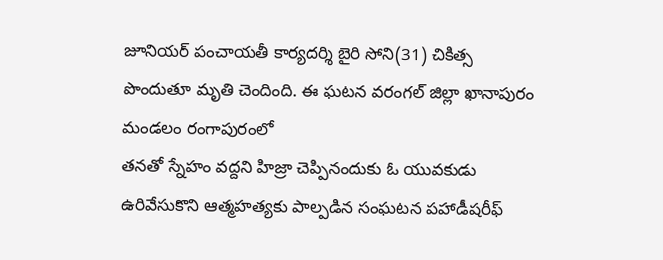జూనియర్ పంచాయతీ కార్యదర్శి బైరి సోని(31) చికిత్స పొందుతూ మృతి చెందింది. ఈ ఘటన వరంగల్ జిల్లా ఖానాపురం మండలం రంగాపురంలో
తనతో స్నేహం వద్దని హిజ్రా చెప్పినందుకు ఓ యువకుడు ఉరివేసుకొని ఆత్మహత్యకు పాల్పడిన సంఘటన పహాడీషరీఫ్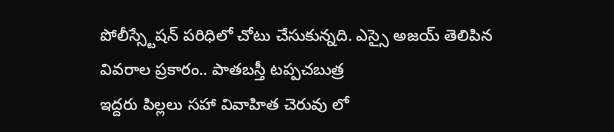పోలీస్స్టేషన్ పరిధిలో చోటు చేసుకున్నది. ఎస్సై అజయ్ తెలిపిన వివరాల ప్రకారం.. పాతబస్తీ టప్పచబుత్ర
ఇద్దరు పిల్లలు సహా వివాహిత చెరువు లో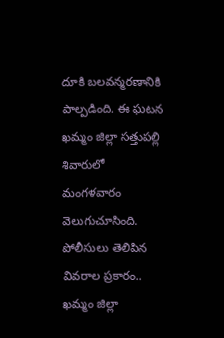దూకి బలవన్మరణానికి పాల్పడింది. ఈ ఘటన ఖమ్మం జిల్లా సత్తుపల్లి శివారులో మంగళవారం వెలుగుచూసింది. పోలీసులు తెలిపిన వివరాల ప్రకారం.. ఖమ్మం జిల్లా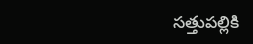సత్తుపల్లికి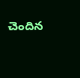చెందిన